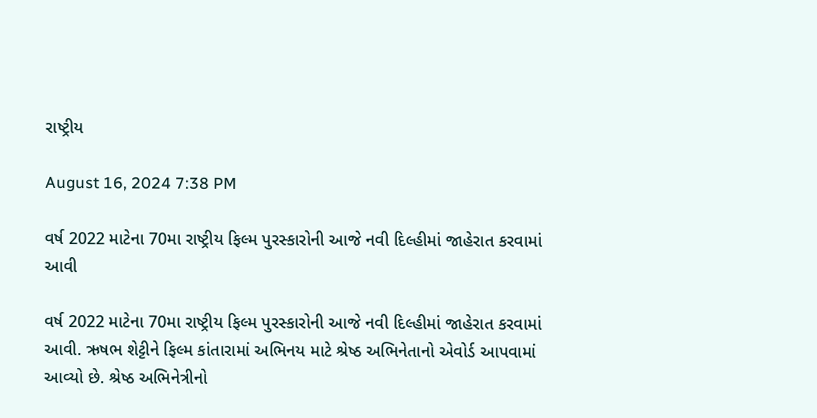રાષ્ટ્રીય

August 16, 2024 7:38 PM

વર્ષ 2022 માટેના 70મા રાષ્ટ્રીય ફિલ્મ પુરસ્કારોની આજે નવી દિલ્હીમાં જાહેરાત કરવામાં આવી

વર્ષ 2022 માટેના 70મા રાષ્ટ્રીય ફિલ્મ પુરસ્કારોની આજે નવી દિલ્હીમાં જાહેરાત કરવામાં આવી. ઋષભ શેટ્ટીને ફિલ્મ કાંતારામાં અભિનય માટે શ્રેષ્ઠ અભિનેતાનો એવોર્ડ આપવામાં આવ્યો છે. શ્રેષ્ઠ અભિનેત્રીનો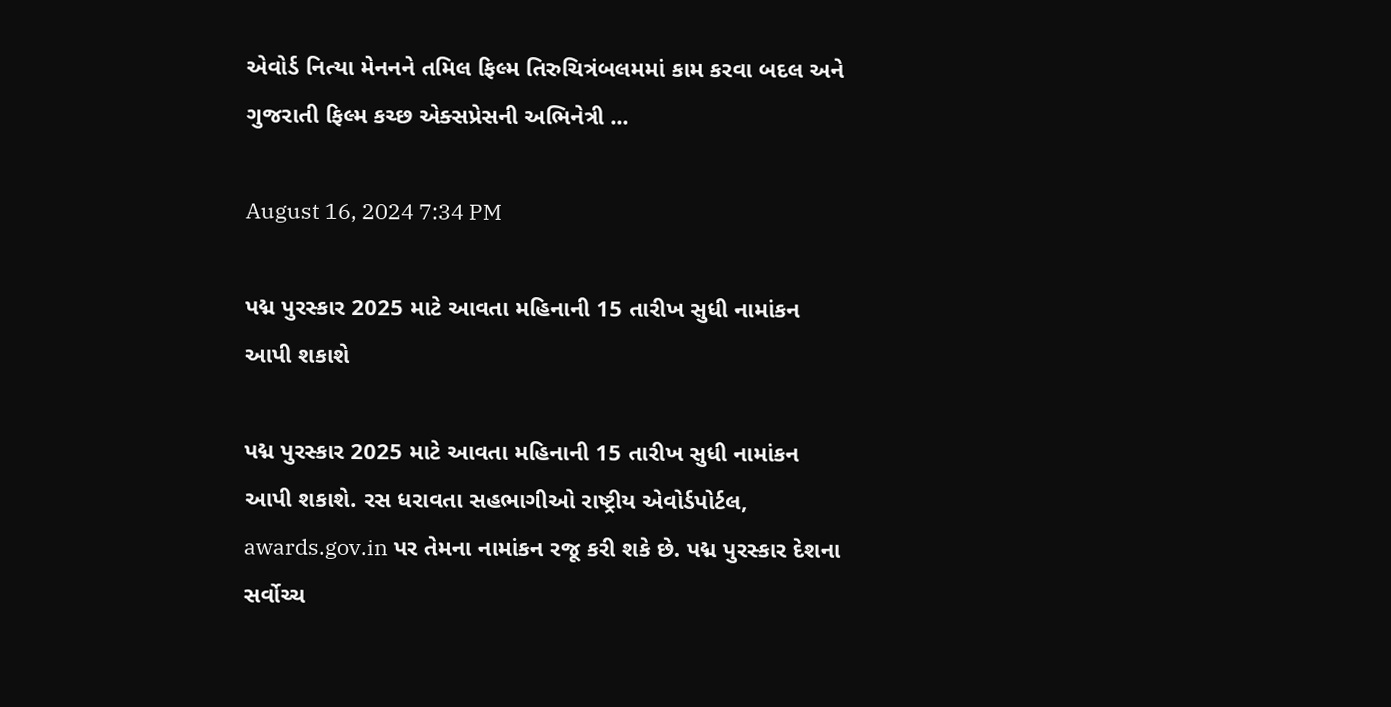એવોર્ડ નિત્યા મેનનને તમિલ ફિલ્મ તિરુચિત્રંબલમમાં કામ કરવા બદલ અને ગુજરાતી ફિલ્મ કચ્છ એક્સપ્રેસની અભિનેત્રી ...

August 16, 2024 7:34 PM

પદ્મ પુરસ્કાર 2025 માટે આવતા મહિનાની 15 તારીખ સુધી નામાંકન આપી શકાશે

પદ્મ પુરસ્કાર 2025 માટે આવતા મહિનાની 15 તારીખ સુધી નામાંકન આપી શકાશે. રસ ધરાવતા સહભાગીઓ રાષ્ટ્રીય એવોર્ડપોર્ટલ, awards.gov.in પર તેમના નામાંકન રજૂ કરી શકે છે. પદ્મ પુરસ્કાર દેશના સર્વોચ્ચ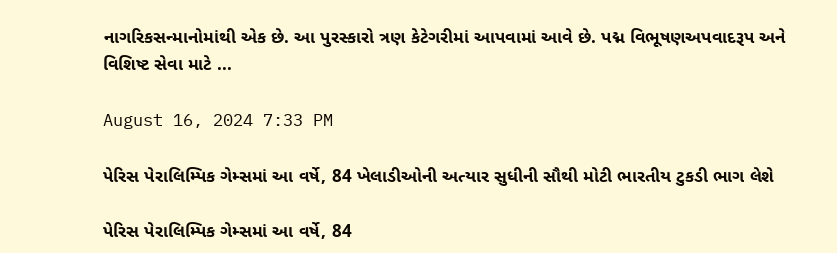નાગરિકસન્માનોમાંથી એક છે. આ પુરસ્કારો ત્રણ કેટેગરીમાં આપવામાં આવે છે. પદ્મ વિભૂષણઅપવાદરૂપ અને વિશિષ્ટ સેવા માટે ...

August 16, 2024 7:33 PM

પેરિસ પેરાલિમ્પિક ગેમ્સમાં આ વર્ષે, 84 ખેલાડીઓની અત્યાર સુધીની સૌથી મોટી ભારતીય ટુકડી ભાગ લેશે

પેરિસ પેરાલિમ્પિક ગેમ્સમાં આ વર્ષે, 84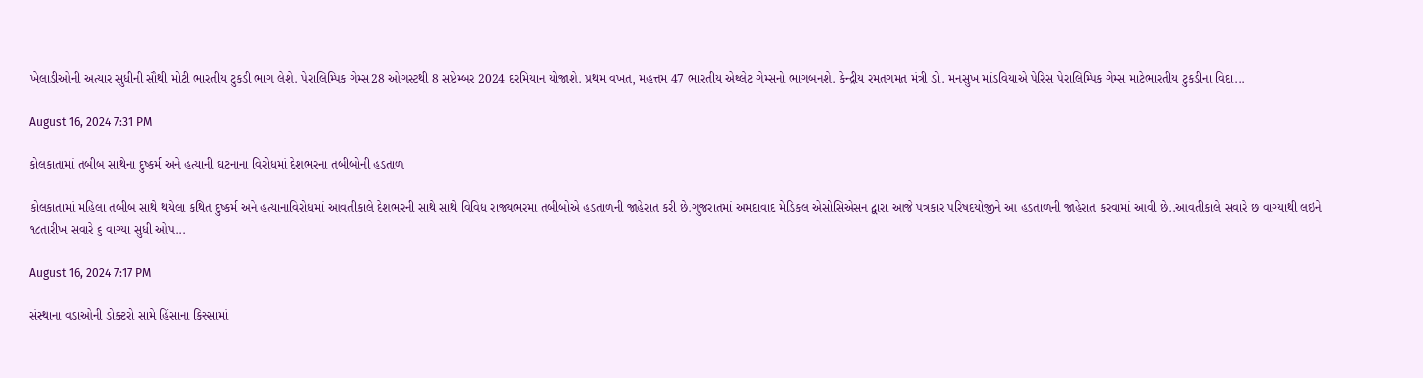ખેલાડીઓની અત્યાર સુધીની સૌથી મોટી ભારતીય ટુકડી ભાગ લેશે. પેરાલિમ્પિક ગેમ્સ28 ઓગસ્ટથી 8 સપ્ટેમ્બર 2024 દરમિયાન યોજાશે. પ્રથમ વખત, મહત્તમ 47 ભારતીય એથ્લેટ ગેમ્સનો ભાગબનશે. કેન્દ્રીય રમતગમત મંત્રી ડો. મનસુખ માંડવિયાએ પેરિસ પેરાલિમ્પિક ગેમ્સ માટેભારતીય ટુકડીના વિદા...

August 16, 2024 7:31 PM

કોલકાતામાં તબીબ સાથેના દુષ્કર્મ અને હત્યાની ઘટનાના વિરોધમાં દેશભરના તબીબોની હડતાળ

કોલકાતામાં મહિલા તબીબ સાથે થયેલા કથિત દુષ્કર્મ અને હત્યાનાવિરોધમાં આવતીકાલે દેશભરની સાથે સાથે વિવિધ રાજ્યભરમા તબીબોએ હડતાળની જાહેરાત કરી છે.ગુજરાતમાં અમદાવાદ મેડિકલ એસોસિએસન દ્વારા આજે પત્રકાર પરિષદયોજીને આ હડતાળની જાહેરાત કરવામાં આવી છે..આવતીકાલે સવારે છ વાગ્યાથી લઇને ૧૮તારીખ સવારે ૬ વાગ્યા સુધી ઓપ...

August 16, 2024 7:17 PM

સંસ્થાના વડાઓની ડોક્ટરો સામે હિંસાના કિસ્સામાં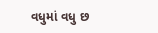વધુમાં વધુ છ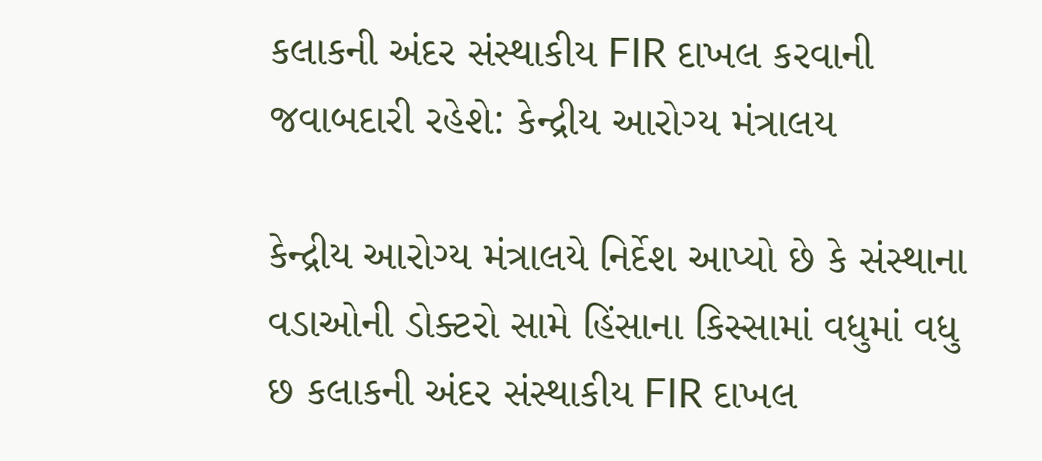કલાકની અંદર સંસ્થાકીય FIR દાખલ કરવાની જવાબદારી રહેશે: કેન્દ્રીય આરોગ્ય મંત્રાલય

કેન્દ્રીય આરોગ્ય મંત્રાલયે નિર્દેશ આપ્યો છે કે સંસ્થાના વડાઓની ડોક્ટરો સામે હિંસાના કિસ્સામાં વધુમાં વધુ છ કલાકની અંદર સંસ્થાકીય FIR દાખલ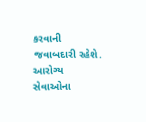કરવાની જવાબદારી રહેશે. આરોગ્ય સેવાઓના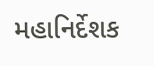મહાનિર્દેશક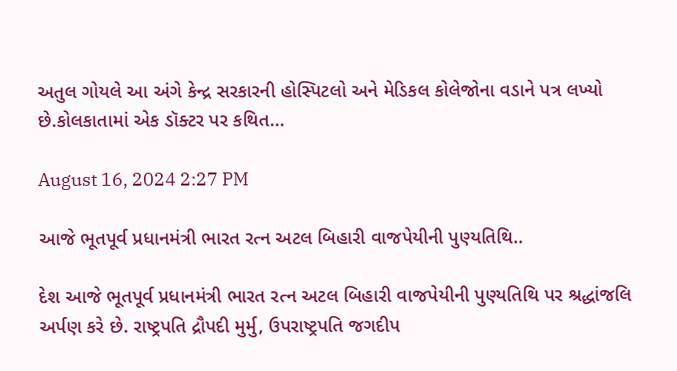અતુલ ગોયલે આ અંગે કેન્દ્ર સરકારની હોસ્પિટલો અને મેડિકલ કોલેજોના વડાને પત્ર લખ્યો છે.કોલકાતામાં એક ડૉક્ટર પર કથિત...

August 16, 2024 2:27 PM

આજે ભૂતપૂર્વ પ્રધાનમંત્રી ભારત રત્ન અટલ બિહારી વાજપેયીની પુણ્યતિથિ..

દેશ આજે ભૂતપૂર્વ પ્રધાનમંત્રી ભારત રત્ન અટલ બિહારી વાજપેયીની પુણ્યતિથિ પર શ્રદ્ધાંજલિ અર્પણ કરે છે. રાષ્ટ્રપતિ દ્રૌપદી મુર્મુ, ઉપરાષ્ટ્રપતિ જગદીપ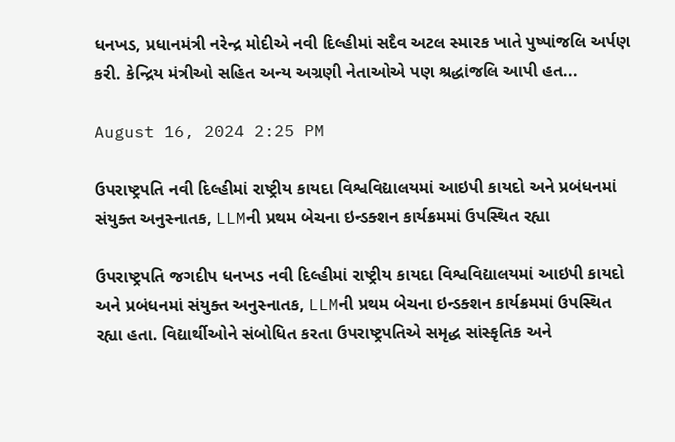ધનખડ, પ્રધાનમંત્રી નરેન્દ્ર મોદીએ નવી દિલ્હીમાં સદૈવ અટલ સ્મારક ખાતે પુષ્પાંજલિ અર્પણ કરી. કેન્દ્રિય મંત્રીઓ સહિત અન્ય અગ્રણી નેતાઓએ પણ શ્રદ્ધાંજલિ આપી હત...

August 16, 2024 2:25 PM

ઉપરાષ્ટ્રપતિ નવી દિલ્હીમાં રાષ્ટ્રીય કાયદા વિશ્વવિદ્યાલયમાં આઇપી કાયદો અને પ્રબંધનમાં સંયુક્ત અનુસ્નાતક, LLMની પ્રથમ બેચના ઇન્ડક્શન કાર્યક્રમમાં ઉપસ્થિત રહ્યા

ઉપરાષ્ટ્રપતિ જગદીપ ધનખડ નવી દિલ્હીમાં રાષ્ટ્રીય કાયદા વિશ્વવિદ્યાલયમાં આઇપી કાયદો અને પ્રબંધનમાં સંયુક્ત અનુસ્નાતક, LLMની પ્રથમ બેચના ઇન્ડક્શન કાર્યક્રમમાં ઉપસ્થિત રહ્યા હતા. વિદ્યાર્થીઓને સંબોધિત કરતા ઉપરાષ્ટ્રપતિએ સમૃદ્ધ સાંસ્કૃતિક અને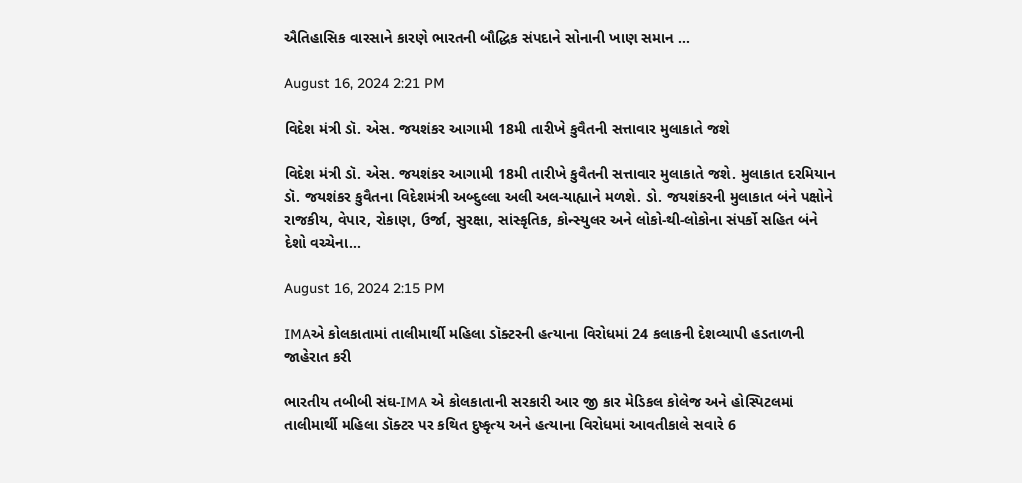ઐતિહાસિક વારસાને કારણે ભારતની બૌદ્ધિક સંપદાને સોનાની ખાણ સમાન ...

August 16, 2024 2:21 PM

વિદેશ મંત્રી ડૉ. એસ. જયશંકર આગામી 18મી તારીખે કુવૈતની સત્તાવાર મુલાકાતે જશે

વિદેશ મંત્રી ડૉ. એસ. જયશંકર આગામી 18મી તારીખે કુવૈતની સત્તાવાર મુલાકાતે જશે. મુલાકાત દરમિયાન ડૉ. જયશંકર કુવૈતના વિદેશમંત્રી અબ્દુલ્લા અલી અલ-યાહ્યાને મળશે. ડો. જયશંકરની મુલાકાત બંને પક્ષોને રાજકીય, વેપાર, રોકાણ, ઉર્જા, સુરક્ષા, સાંસ્કૃતિક, કોન્સ્યુલર અને લોકો-થી-લોકોના સંપર્કો સહિત બંને દેશો વચ્ચેના...

August 16, 2024 2:15 PM

IMAએ કોલકાતામાં તાલીમાર્થી મહિલા ડૉક્ટરની હત્યાના વિરોધમાં 24 કલાકની દેશવ્યાપી હડતાળની જાહેરાત કરી

ભારતીય તબીબી સંઘ-IMA એ કોલકાતાની સરકારી આર જી કાર મેડિકલ કોલેજ અને હોસ્પિટલમાં તાલીમાર્થી મહિલા ડૉક્ટર પર કથિત દુષ્કૃત્ય અને હત્યાના વિરોધમાં આવતીકાલે સવારે 6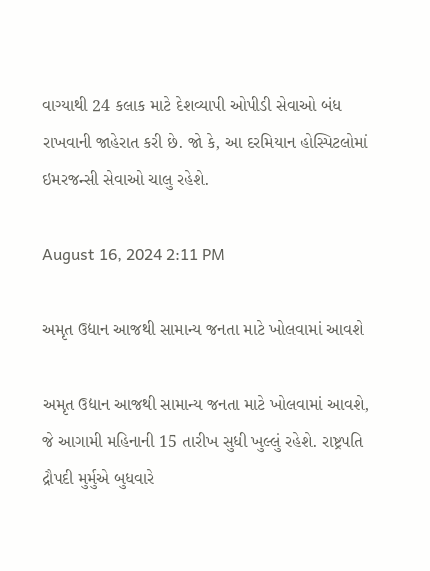વાગ્યાથી 24 કલાક માટે દેશવ્યાપી ઓપીડી સેવાઓ બંધ રાખવાની જાહેરાત કરી છે. જો કે, આ દરમિયાન હોસ્પિટલોમાં ઇમરજન્સી સેવાઓ ચાલુ રહેશે.

August 16, 2024 2:11 PM

અમૃત ઉદ્યાન આજથી સામાન્ય જનતા માટે ખોલવામાં આવશે

અમૃત ઉદ્યાન આજથી સામાન્ય જનતા માટે ખોલવામાં આવશે, જે આગામી મહિનાની 15 તારીખ સુધી ખુલ્લું રહેશે. રાષ્ટ્રપતિ દ્રૌપદી મુર્મુએ બુધવારે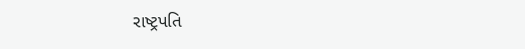રાષ્ટ્રપતિ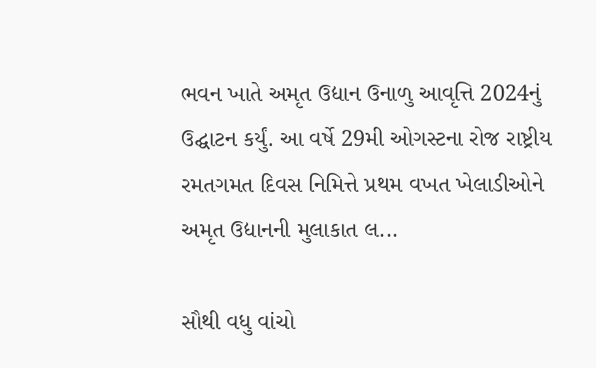ભવન ખાતે અમૃત ઉદ્યાન ઉનાળુ આવૃત્તિ 2024નું ઉદ્ઘાટન કર્યું. આ વર્ષે 29મી ઓગસ્ટના રોજ રાષ્ટ્રીય રમતગમત દિવસ નિમિત્તે પ્રથમ વખત ખેલાડીઓને અમૃત ઉદ્યાનની મુલાકાત લ...

સૌથી વધુ વાંચો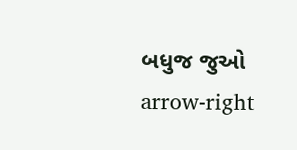બધુજ જુઓ arrow-right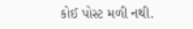કોઈ પોસ્ટ મળી નથી.